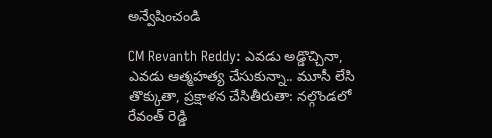అన్వేషించండి

CM Revanth Reddy: ఎవడు అడ్డొచ్చినా, ఎవడు ఆత్మహత్య చేసుకున్నా.. మూసీ లేసి తొక్కుతా, ప్రక్షాళన చేసితీరుతా: నల్గొండలో రేవంత్ రెడ్డి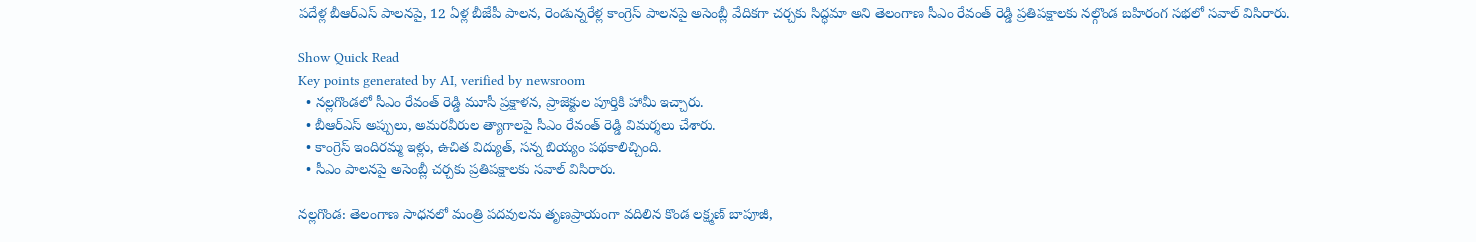పదేళ్ల బీఆర్‌ఎస్ పాలనపై, 12 ఏళ్ల బీజేపీ పాలన, రెండున్నరేళ్ల కాంగ్రెస్ పాలనపై అసెంబ్లీ వేదికగా చర్చకు సిద్ధమా అని తెలంగాణ సీఎం రేవంత్ రెడ్డి ప్రతిపక్షాలకు నల్గొండ బహిరంగ సభలో సవాల్ విసిరారు.

Show Quick Read
Key points generated by AI, verified by newsroom
  • నల్లగొండలో సీఎం రేవంత్ రెడ్డి మూసీ ప్రక్షాళన, ప్రాజెక్టుల పూర్తికి హామీ ఇచ్చారు.
  • బీఆర్ఎస్ అప్పులు, అమరవీరుల త్యాగాలపై సీఎం రేవంత్ రెడ్డి విమర్శలు చేశారు.
  • కాంగ్రెస్ ఇందిరమ్మ ఇళ్లు, ఉచిత విద్యుత్, సన్న బియ్యం పథకాలిచ్చింది.
  • సీఎం పాలనపై అసెంబ్లీ చర్చకు ప్రతిపక్షాలకు సవాల్ విసిరారు.

నల్లగొండ: తెలంగాణ సాధనలో మంత్రి పదవులను తృణప్రాయంగా వదిలిన కొండ లక్ష్మణ్ బాపూజీ,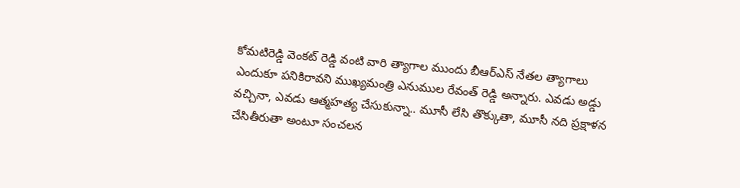కోమటిరెడ్డి వెంకట్ రెడ్డి వంటి వారి త్యాగాల ముందు బీఆర్‌ఎస్ నేతల త్యాగాలు ఎందుకూ పనికిరావని ముఖ్యమంత్రి ఎనుముల రేవంత్ రెడ్డి అన్నారు. ఎవడు అడ్డు వచ్చినా, ఎవడు ఆత్మహత్య చేసుకున్నా.. మూసీ లేసి తొక్కుతా, మూసీ నది ప్రక్షాళన చేసితీరుతా అంటూ సంచలన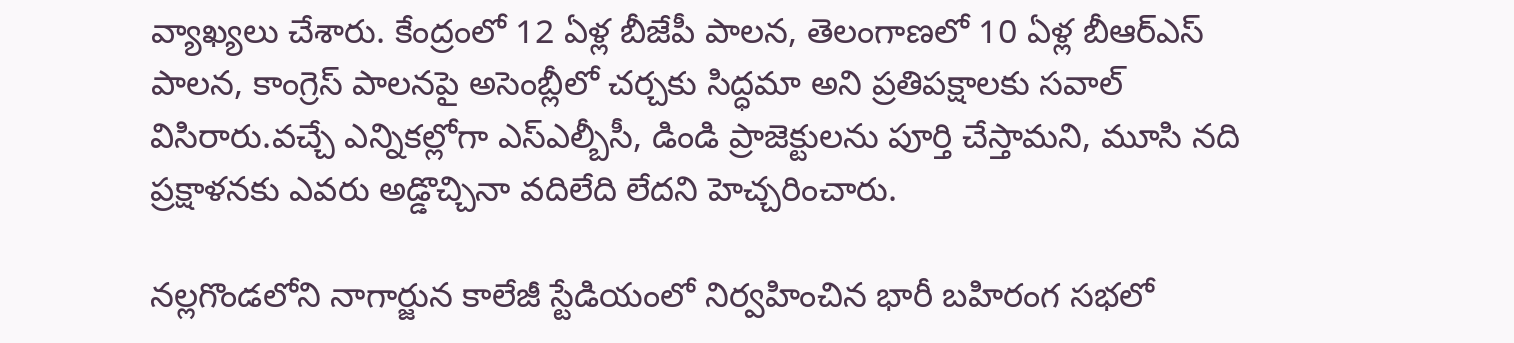వ్యాఖ్యలు చేశారు. కేంద్రంలో 12 ఏళ్ల బీజేపీ పాలన, తెలంగాణలో 10 ఏళ్ల బీఆర్ఎస్ పాలన, కాంగ్రెస్ పాలనపై అసెంబ్లీలో చర్చకు సిద్ధమా అని ప్రతిపక్షాలకు సవాల్ విసిరారు.వచ్చే ఎన్నికల్లోగా ఎస్ఎల్బీసీ, డిండి ప్రాజెక్టులను పూర్తి చేస్తామని, మూసి నది ప్రక్షాళనకు ఎవరు అడ్డొచ్చినా వదిలేది లేదని హెచ్చరించారు.

నల్లగొండలోని నాగార్జున కాలేజీ స్టేడియంలో నిర్వహించిన భారీ బహిరంగ సభలో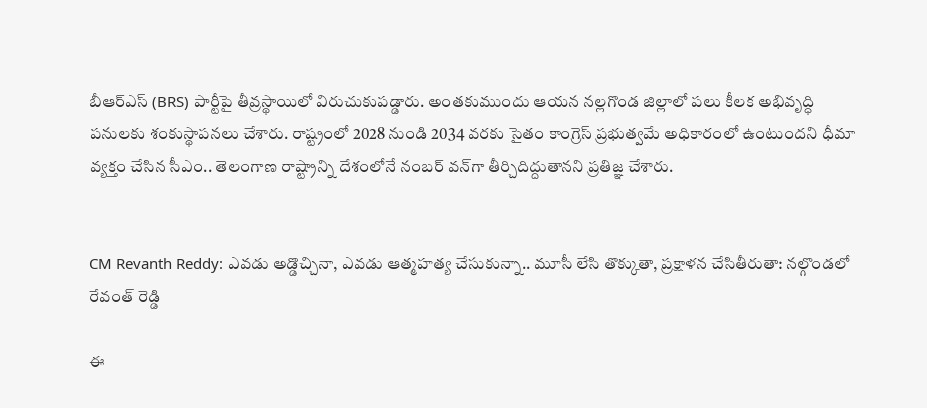బీఆర్‌ఎస్ (BRS) పార్టీపై తీవ్రస్థాయిలో విరుచుకుపడ్డారు. అంతకుముందు ఆయన నల్లగొండ జిల్లాలో పలు కీలక అభివృద్ధి పనులకు శంకుస్థాపనలు చేశారు. రాష్ట్రంలో 2028 నుండి 2034 వరకు సైతం కాంగ్రెస్ ప్రభుత్వమే అధికారంలో ఉంటుందని ధీమా వ్యక్తం చేసిన సీఎం.. తెలంగాణ రాష్ట్రాన్ని దేశంలోనే నంబర్ వన్‌గా తీర్చిదిద్దుతానని ప్రతిజ్ఞ చేశారు.


CM Revanth Reddy: ఎవడు అడ్డొచ్చినా, ఎవడు ఆత్మహత్య చేసుకున్నా.. మూసీ లేసి తొక్కుతా, ప్రక్షాళన చేసితీరుతా: నల్గొండలో రేవంత్ రెడ్డి

ఈ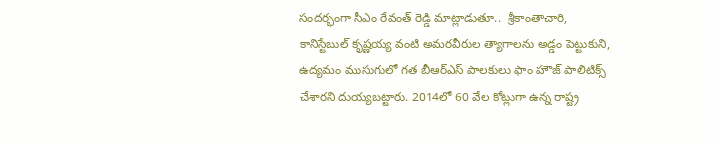సందర్భంగా సీఎం రేవంత్ రెడ్డి మాట్లాడుతూ..  శ్రీకాంతాచారి, కానిస్టేబుల్ కృష్ణయ్య వంటి అమరవీరుల త్యాగాలను అడ్డం పెట్టుకుని, ఉద్యమం ముసుగులో గత బీఆర్ఎస్ పాలకులు ఫాం హౌజ్ పాలిటిక్స్ చేశారని దుయ్యబట్టారు. 2014లో 60 వేల కోట్లుగా ఉన్న రాష్ట్ర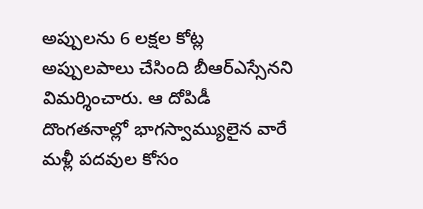అప్పులను 6 లక్షల కోట్ల అప్పులపాలు చేసింది బీఆర్‌ఎస్సేనని విమర్శించారు. ఆ దోపిడీ దొంగతనాల్లో భాగస్వామ్యులైన వారే మళ్లీ పదవుల కోసం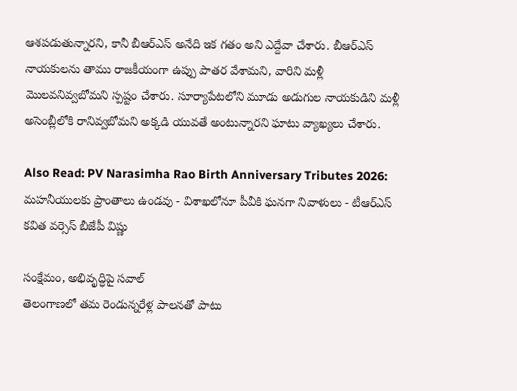ఆశపడుతున్నారని, కానీ బీఆర్‌ఎస్ అనేది ఇక గతం అని ఎద్దేవా చేశారు. బీఆర్‌ఎస్ నాయకులను తాము రాజకీయంగా ఉప్పు పాతర వేశామని, వారిని మళ్లీ మొలవనివ్వబోమని స్పష్టం చేశారు. సూర్యాపేటలోని మూడు అడుగుల నాయకుడిని మళ్లీ అసెంబ్లీలోకి రానివ్వబోమని అక్కడి యువతే అంటున్నారని ఘాటు వ్యాఖ్యలు చేశారు.

Also Read: PV Narasimha Rao Birth Anniversary Tributes 2026: మహనీయులకు ప్రాంతాలు ఉండవు - విశాఖలోనూ పీవీకి ఘనగా నివాళులు - టీఆర్ఎస్ కవిత వర్సెస్ బీజేపీ విష్ణు

సంక్షేమం, అభివృద్ధిపై సవాల్
తెలంగాణలో తమ రెండున్నరేళ్ల పాలనతో పాటు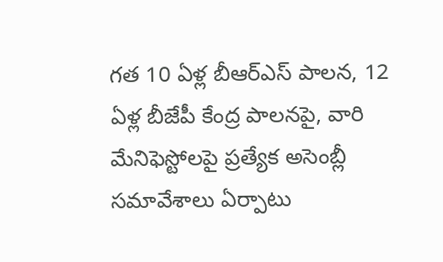గత 10 ఏళ్ల బీఆర్‌ఎస్ పాలన, 12 ఏళ్ల బీజేపీ కేంద్ర పాలనపై, వారి మేనిఫెస్టోలపై ప్రత్యేక అసెంబ్లీ సమావేశాలు ఏర్పాటు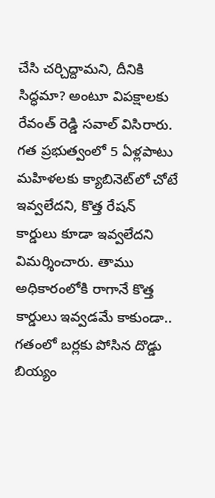చేసి చర్చిద్దామని, దీనికి సిద్ధమా? అంటూ విపక్షాలకు రేవంత్ రెడ్డి సవాల్ విసిరారు. గత ప్రభుత్వంలో 5 ఏళ్లపాటు మహిళలకు క్యాబినెట్‌లో చోటే ఇవ్వలేదని, కొత్త రేషన్ కార్డులు కూడా ఇవ్వలేదని విమర్శించారు. తాము అధికారంలోకి రాగానే కొత్త కార్డులు ఇవ్వడమే కాకుండా.. గతంలో బర్లకు పోసిన దొడ్డు బియ్యం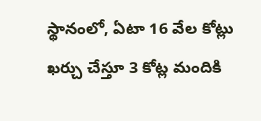స్థానంలో, ఏటా 16 వేల కోట్లు ఖర్చు చేస్తూ 3 కోట్ల మందికి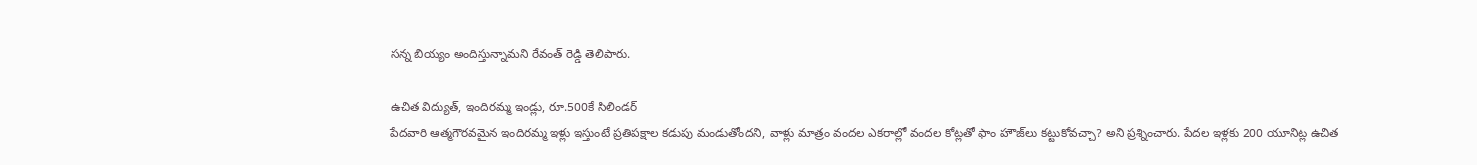సన్న బియ్యం అందిస్తున్నామని రేవంత్ రెడ్డి తెలిపారు.

ఉచిత విద్యుత్, ఇందిరమ్మ ఇండ్లు, రూ.500కే సిలిండర్
పేదవారి ఆత్మగౌరవమైన ఇందిరమ్మ ఇళ్లు ఇస్తుంటే ప్రతిపక్షాల కడుపు మండుతోందని, వాళ్లు మాత్రం వందల ఎకరాల్లో వందల కోట్లతో ఫాం హౌజ్‌లు కట్టుకోవచ్చా? అని ప్రశ్నించారు. పేదల ఇళ్లకు 200 యూనిట్ల ఉచిత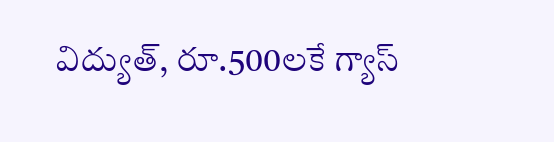విద్యుత్, రూ.500లకే గ్యాస్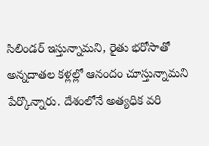సిలిండర్ ఇస్తున్నామని, రైతు భరోసాతో అన్నదాతల కళ్లల్లో ఆనందం చూస్తున్నామని పేర్కొన్నారు. దేశంలోనే అత్యధిక వరి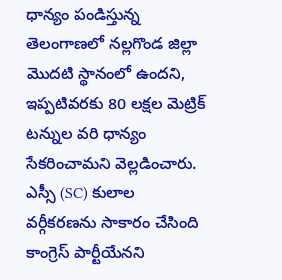ధాన్యం పండిస్తున్న తెలంగాణలో నల్లగొండ జిల్లా మొదటి స్థానంలో ఉందని, ఇప్పటివరకు 80 లక్షల మెట్రిక్ టన్నుల వరి ధాన్యం సేకరించామని వెల్లడించారు. ఎస్సీ (SC) కులాల వర్గీకరణను సాకారం చేసింది కాంగ్రెస్ పార్టీయేనని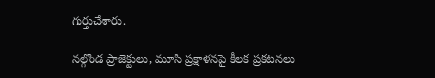గుర్తుచేశారు.

నల్గొండ ప్రాజెక్టులు, మూసి ప్రక్షాళనపై కీలక ప్రకటనలు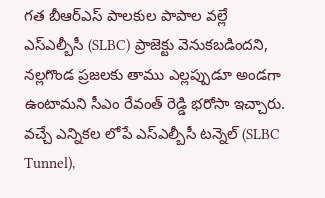గత బీఆర్ఎస్ పాలకుల పాపాల వల్లే ఎస్ఎల్బీసీ (SLBC) ప్రాజెక్టు వెనుకబడిందని, నల్లగొండ ప్రజలకు తాము ఎల్లప్పుడూ అండగా ఉంటామని సీఎం రేవంత్ రెడ్డి భరోసా ఇచ్చారు. వచ్చే ఎన్నికల లోపే ఎస్ఎల్బీసీ టన్నెల్ (SLBC Tunnel),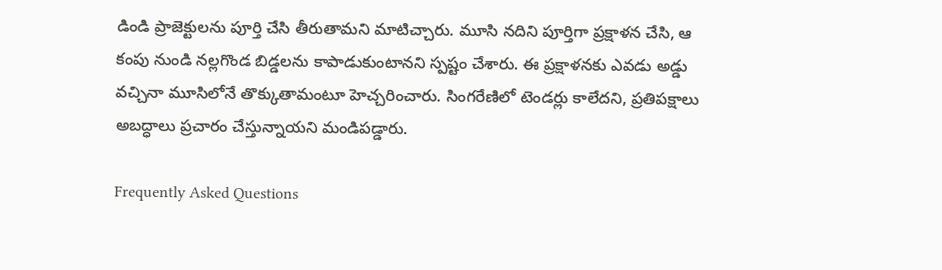డిండి ప్రాజెక్టులను పూర్తి చేసి తీరుతామని మాటిచ్చారు. మూసి నదిని పూర్తిగా ప్రక్షాళన చేసి, ఆ కంపు నుండి నల్లగొండ బిడ్డలను కాపాడుకుంటానని స్పష్టం చేశారు. ఈ ప్రక్షాళనకు ఎవడు అడ్డు వచ్చినా మూసిలోనే తొక్కుతామంటూ హెచ్చరించారు. సింగరేణిలో టెండర్లు కాలేదని, ప్రతిపక్షాలు అబద్ధాలు ప్రచారం చేస్తున్నాయని మండిపడ్డారు.

Frequently Asked Questions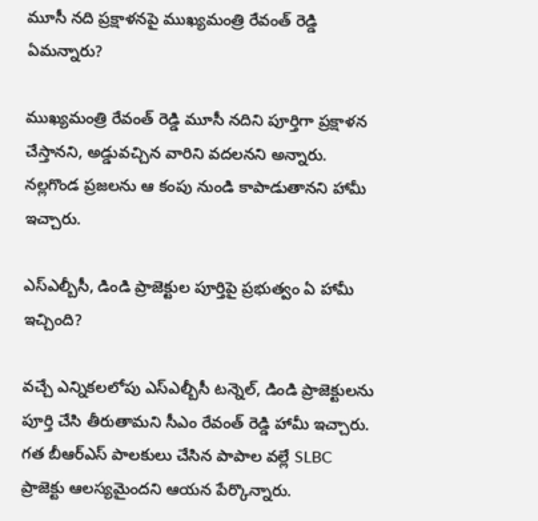మూసీ నది ప్రక్షాళనపై ముఖ్యమంత్రి రేవంత్ రెడ్డి ఏమన్నారు?

ముఖ్యమంత్రి రేవంత్ రెడ్డి మూసీ నదిని పూర్తిగా ప్రక్షాళన చేస్తానని, అడ్డువచ్చిన వారిని వదలనని అన్నారు. నల్లగొండ ప్రజలను ఆ కంపు నుండి కాపాడుతానని హామీ ఇచ్చారు.

ఎస్ఎల్బీసీ, డిండి ప్రాజెక్టుల పూర్తిపై ప్రభుత్వం ఏ హామీ ఇచ్చింది?

వచ్చే ఎన్నికలలోపు ఎస్ఎల్బీసీ టన్నెల్, డిండి ప్రాజెక్టులను పూర్తి చేసి తీరుతామని సీఎం రేవంత్ రెడ్డి హామీ ఇచ్చారు. గత బీఆర్ఎస్ పాలకులు చేసిన పాపాల వల్లే SLBC ప్రాజెక్టు ఆలస్యమైందని ఆయన పేర్కొన్నారు.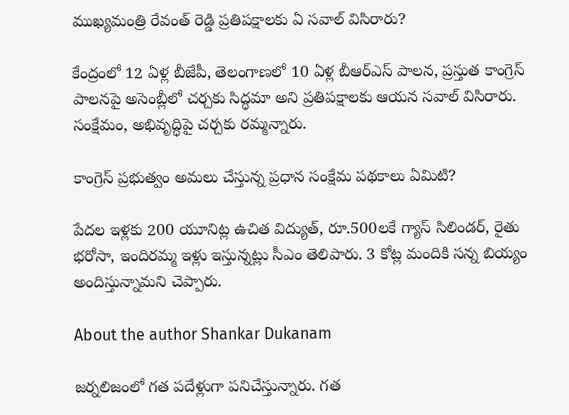ముఖ్యమంత్రి రేవంత్ రెడ్డి ప్రతిపక్షాలకు ఏ సవాల్ విసిరారు?

కేంద్రంలో 12 ఏళ్ల బీజేపీ, తెలంగాణలో 10 ఏళ్ల బీఆర్ఎస్ పాలన, ప్రస్తుత కాంగ్రెస్ పాలనపై అసెంబ్లీలో చర్చకు సిద్ధమా అని ప్రతిపక్షాలకు ఆయన సవాల్ విసిరారు. సంక్షేమం, అభివృద్ధిపై చర్చకు రమ్మన్నారు.

కాంగ్రెస్ ప్రభుత్వం అమలు చేస్తున్న ప్రధాన సంక్షేమ పథకాలు ఏమిటి?

పేదల ఇళ్లకు 200 యూనిట్ల ఉచిత విద్యుత్, రూ.500లకే గ్యాస్ సిలిండర్, రైతు భరోసా, ఇందిరమ్మ ఇళ్లు ఇస్తున్నట్లు సీఎం తెలిపారు. 3 కోట్ల మందికి సన్న బియ్యం అందిస్తున్నామని చెప్పారు.

About the author Shankar Dukanam

జర్నలిజంలో గత పదేళ్లుగా పనిచేస్తున్నారు. గత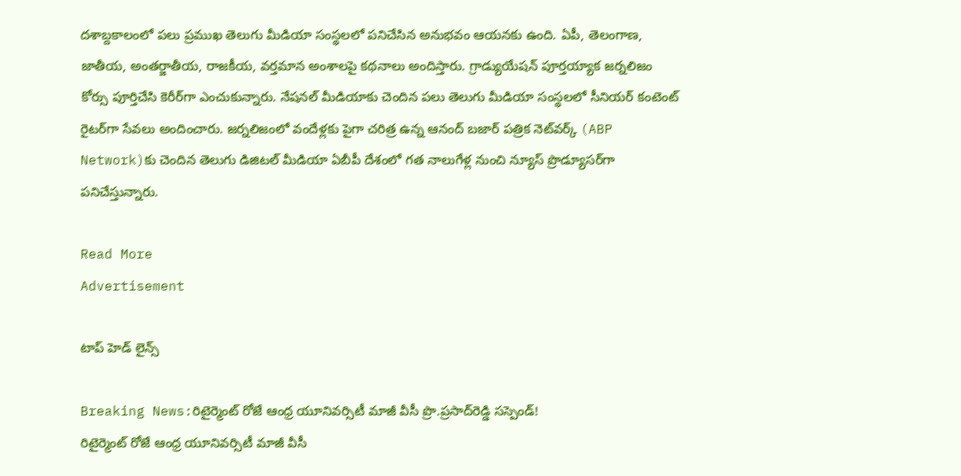దశాబ్దకాలంలో పలు ప్రముఖ తెలుగు మీడియా సంస్థలలో పనిచేసిన అనుభవం ఆయనకు ఉంది. ఏపీ, తెలంగాణ, జాతీయ, అంతర్జాతీయ, రాజకీయ, వర్తమాన అంశాలపై కథనాలు అందిస్తారు. గ్రాడ్యుయేషన్ పూర్తయ్యాక జర్నలిజం కోర్సు పూర్తిచేసి కెరీర్‌గా ఎంచుకున్నారు. నేషనల్ మీడియాకు చెందిన పలు తెలుగు మీడియా సంస్థలలో సీనియర్ కంటెంట్ రైటర్‌గా సేవలు అందించారు. జర్నలిజంలో వందేళ్లకు పైగా చరిత్ర ఉన్న ఆనంద్ బజార్ పత్రిక నెట్‌వర్క్ (ABP Network)కు చెందిన తెలుగు డిజిటల్ మీడియా ఏబీపీ దేశంలో గత నాలుగేళ్ల నుంచి న్యూస్ ప్రొడ్యూసర్‌గా పనిచేస్తున్నారు.

Read More
Advertisement

టాప్ హెడ్ లైన్స్

Breaking News:రిటైర్మెంట్‌ రోజే ఆంధ్ర యూనివర్సిటీ మాజీ వీసీ ప్రొ.ప్రసాద్‌రెడ్డి సస్పెండ్!
రిటైర్మెంట్‌ రోజే ఆంధ్ర యూనివర్సిటీ మాజీ వీసీ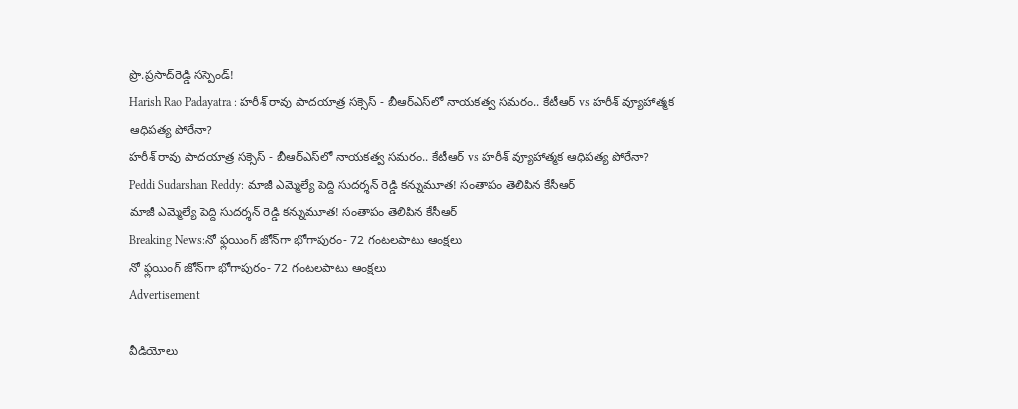ప్రొ.ప్రసాద్‌రెడ్డి సస్పెండ్!
Harish Rao Padayatra : హరీశ్ రావు పాదయాత్ర సక్సెస్ - బీఆర్ఎస్‌లో నాయకత్వ సమరం.. కేటీఆర్ vs హరీశ్ వ్యూహాత్మక ఆధిపత్య పోరేనా?
హరీశ్ రావు పాదయాత్ర సక్సెస్ - బీఆర్ఎస్‌లో నాయకత్వ సమరం.. కేటీఆర్ vs హరీశ్ వ్యూహాత్మక ఆధిపత్య పోరేనా?
Peddi Sudarshan Reddy: మాజీ ఎమ్మెల్యే పెద్ది సుదర్శన్ రెడ్డి కన్నుమూత! సంతాపం తెలిపిన కేసీఆర్
మాజీ ఎమ్మెల్యే పెద్ది సుదర్శన్ రెడ్డి కన్నుమూత! సంతాపం తెలిపిన కేసీఆర్
Breaking News:నో ఫ్లయింగ్ జోన్‌గా భోగాపురం- 72 గంటలపాటు ఆంక్షలు
నో ఫ్లయింగ్ జోన్‌గా భోగాపురం- 72 గంటలపాటు ఆంక్షలు
Advertisement

వీడియోలు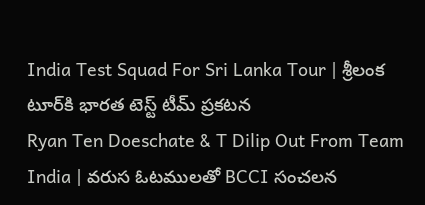India Test Squad For Sri Lanka Tour | శ్రీలంక టూర్‌కి భారత టెస్ట్ టీమ్ ప్రకటన
Ryan Ten Doeschate & T Dilip Out From Team India | వరుస ఓటములతో BCCI సంచలన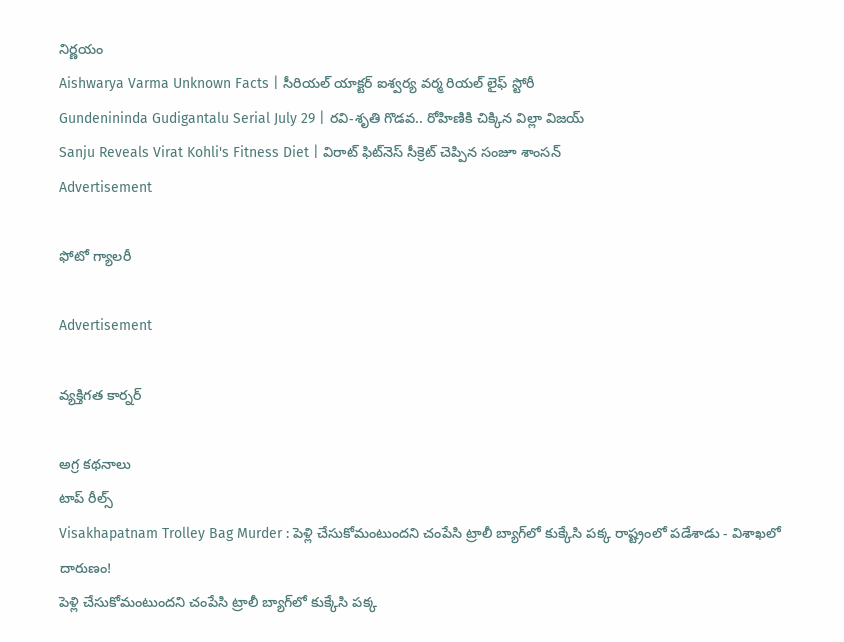నిర్ణయం
Aishwarya Varma Unknown Facts | సీరియల్ యాక్టర్ ఐశ్వర్య వర్మ రియల్ లైఫ్ స్టోరీ
Gundenininda Gudigantalu Serial July 29 | రవి-శృతి గొడవ.. రోహిణికి చిక్కిన విల్లా విజయ్
Sanju Reveals Virat Kohli's Fitness Diet | విరాట్ ఫిట్‌నెస్ సీక్రెట్ చెప్పిన సంజూ శాంసన్
Advertisement

ఫోటో గ్యాలరీ

Advertisement

వ్యక్తిగత కార్నర్

అగ్ర కథనాలు
టాప్ రీల్స్
Visakhapatnam Trolley Bag Murder : పెళ్లి చేసుకోమంటుందని చంపేసి ట్రాలీ బ్యాగ్‌లో కుక్కేసి పక్క రాష్ట్రంలో పడేశాడు - విశాఖలో దారుణం!
పెళ్లి చేసుకోమంటుందని చంపేసి ట్రాలీ బ్యాగ్‌లో కుక్కేసి పక్క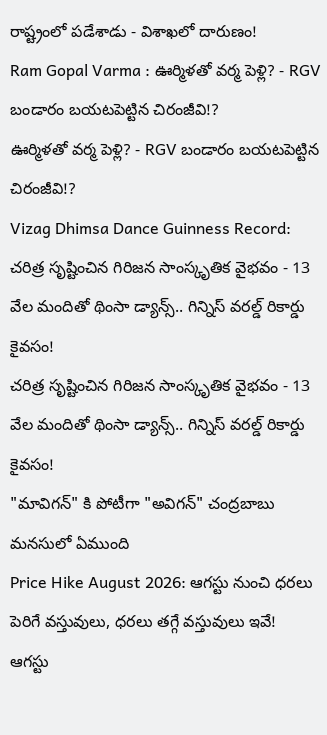రాష్ట్రంలో పడేశాడు - విశాఖలో దారుణం!
Ram Gopal Varma : ఊర్మిళతో వర్మ పెళ్లి? - RGV బండారం బయటపెట్టిన చిరంజీవి!?
ఊర్మిళతో వర్మ పెళ్లి? - RGV బండారం బయటపెట్టిన చిరంజీవి!?
Vizag Dhimsa Dance Guinness Record: చరిత్ర సృష్టించిన గిరిజన సాంస్కృతిక వైభవం - 13 వేల మందితో థింసా డ్యాన్స్.. గిన్నిస్ వరల్డ్ రికార్డు కైవసం!
చరిత్ర సృష్టించిన గిరిజన సాంస్కృతిక వైభవం - 13 వేల మందితో థింసా డ్యాన్స్.. గిన్నిస్ వరల్డ్ రికార్డు కైవసం!
"మావిగన్" కి పోటీగా "అవిగన్" చంద్రబాబు మనసులో ఏముంది
Price Hike August 2026: ఆగస్టు నుంచి ధరలు పెరిగే వస్తువులు, ధరలు తగ్గే వస్తువులు ఇవే!
ఆగస్టు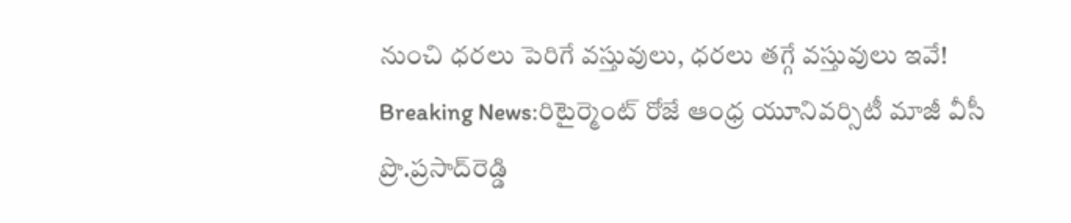నుంచి ధరలు పెరిగే వస్తువులు, ధరలు తగ్గే వస్తువులు ఇవే!
Breaking News:రిటైర్మెంట్‌ రోజే ఆంధ్ర యూనివర్సిటీ మాజీ వీసీ ప్రొ.ప్రసాద్‌రెడ్డి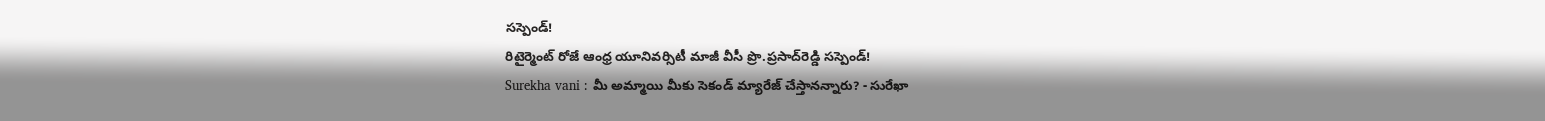సస్పెండ్!
రిటైర్మెంట్‌ రోజే ఆంధ్ర యూనివర్సిటీ మాజీ వీసీ ప్రొ.ప్రసాద్‌రెడ్డి సస్పెండ్!
Surekha vani : మీ అమ్మాయి మీకు సెకండ్ మ్యారేజ్ చేస్తానన్నారు? - సురేఖా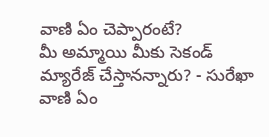వాణి ఏం చెప్పారంటే?
మీ అమ్మాయి మీకు సెకండ్ మ్యారేజ్ చేస్తానన్నారు? - సురేఖా వాణి ఏం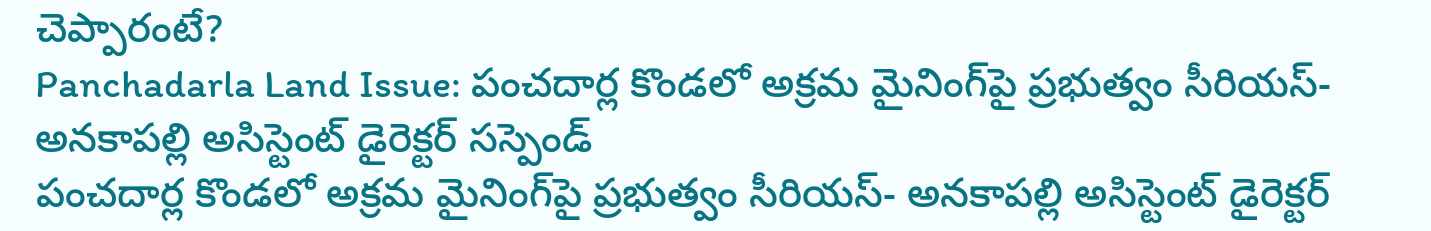చెప్పారంటే?
Panchadarla Land Issue: పంచదార్ల కొండలో అక్రమ మైనింగ్‌పై ప్రభుత్వం సీరియస్‌- అనకాపల్లి అసిస్టెంట్‌ డైరెక్టర్‌ సస్పెండ్‌
పంచదార్ల కొండలో అక్రమ మైనింగ్‌పై ప్రభుత్వం సీరియస్‌- అనకాపల్లి అసిస్టెంట్‌ డైరెక్టర్‌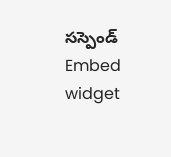సస్పెండ్‌
Embed widget